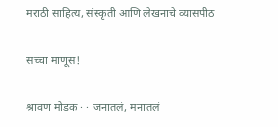मराठी साहित्य, संस्कृती आणि लेखनाचे व्यासपीठ

सच्चा माणूस!

श्रावण मोडक · · जनातलं, मनातलं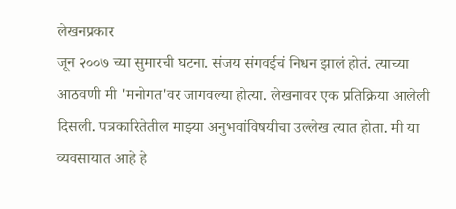लेखनप्रकार
जून २००७ च्या सुमारची घटना. संजय संगवईचं निधन झालं होतं. त्याच्या आठवणी मी 'मनोगत'वर जागवल्या होत्या. लेखनावर एक प्रतिक्रिया आलेली दिसली. पत्रकारितेतील माझ्या अनुभवांविषयीचा उल्लेख त्यात होता. मी या व्यवसायात आहे हे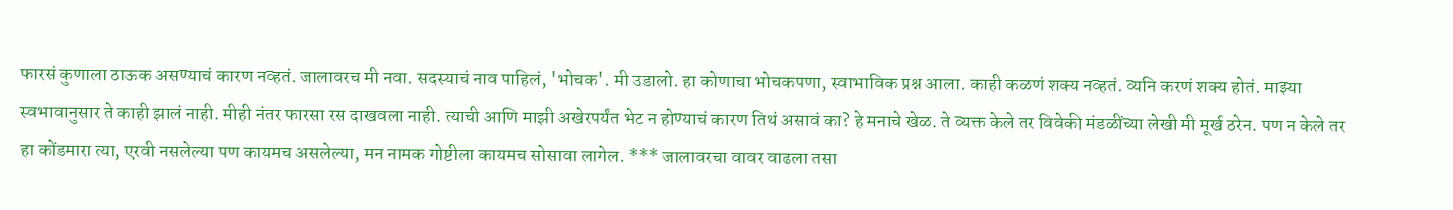फारसं कुणाला ठाऊक असण्याचं कारण नव्हतं. जालावरच मी नवा. सदस्याचं नाव पाहिलं, 'भोचक'. मी उडालो. हा कोणाचा भोचकपणा, स्वाभाविक प्रश्न आला. काही कळणं शक्य नव्हतं. व्यनि करणं शक्य होतं. माझ्या स्वभावानुसार ते काही झालं नाही. मीही नंतर फारसा रस दाखवला नाही. त्याची आणि माझी अखेरपर्यंत भेट न होण्याचं कारण तिथं असावं का? हे मनाचे खेळ. ते व्यक्त केले तर विवेकी मंडळींच्या लेखी मी मूर्ख ठरेन. पण न केले तर हा कोंडमारा त्या, एरवी नसलेल्या पण कायमच असलेल्या, मन नामक गोष्टीला कायमच सोसावा लागेल. *** जालावरचा वावर वाढला तसा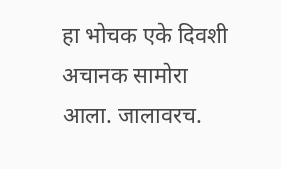हा भोचक एके दिवशी अचानक सामोरा आला. जालावरच.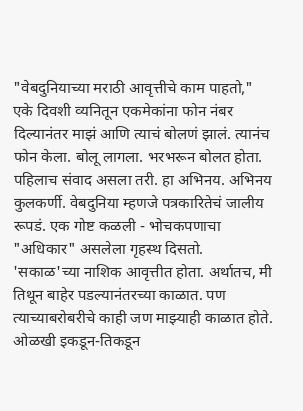"वेबदुनियाच्या मराठी आवृत्तीचे काम पाहतो," एके दिवशी व्यनितून एकमेकांना फोन नंबर दिल्यानंतर माझं आणि त्याचं बोलणं झालं. त्यानंच फोन केला. बोलू लागला. भरभरून बोलत होता. पहिलाच संवाद असला तरी. हा अभिनय. अभिनय कुलकर्णी. वेबदुनिया म्हणजे पत्रकारितेचं जालीय रूपडं. एक गोष्ट कळली - भोचकपणाचा "अधिकार" असलेला गृहस्थ दिसतो. 'सकाळ'च्या नाशिक आवृत्तीत होता. अर्थातच, मी तिथून बाहेर पडल्यानंतरच्या काळात. पण त्याच्याबरोबरीचे काही जण माझ्याही काळात होते. ओळखी इकडून-तिकडून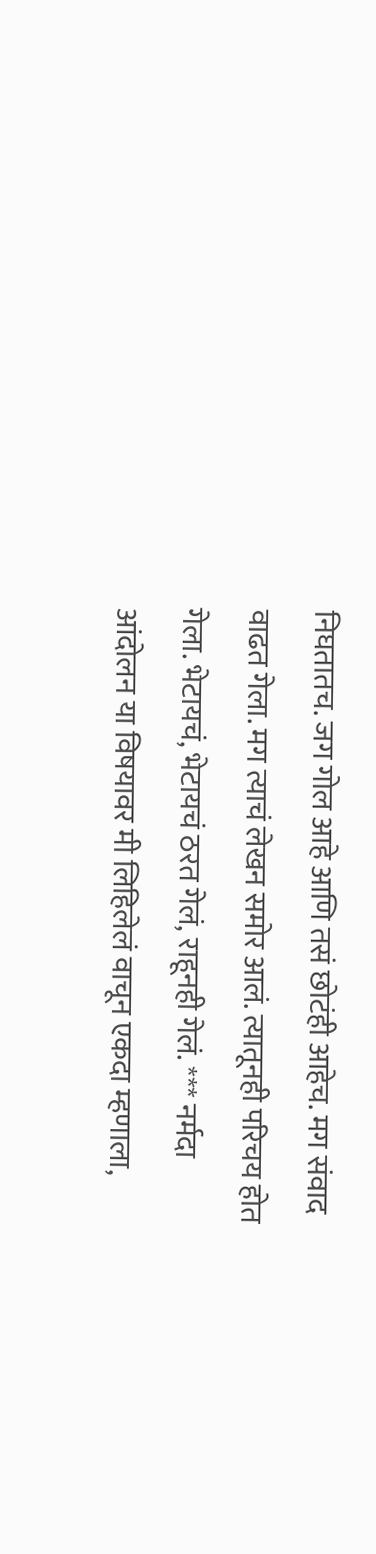निघतातच. जग गोल आहे आणि तसं छोटंही आहेच. मग संवाद वाढत गेला. मग त्याचं लेखन समोर आलं. त्यातूनही परिचय होत गेला. भेटायचं, भेटायचं ठरत गेलं, राहूनही गेलं. *** नर्मदा आंदोलन या विषयावर मी लिहिलेलं वाचून एकदा म्हणाला,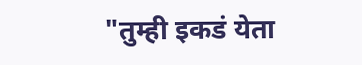"तुम्ही इकडं येता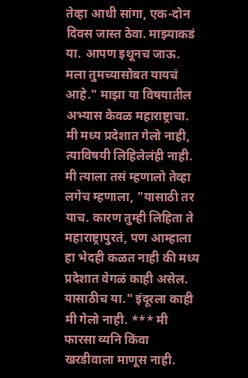तेव्हा आधी सांगा, एक-दोन दिवस जास्त ठेवा. माझ्याकडं या. आपण इथूनच जाऊ. मला तुमच्यासोबत यायचं आहे." माझा या विषयातील अभ्यास केवळ महाराष्ट्राचा. मी मध्य प्रदेशात गेलो नाही, त्याविषयी लिहिलेलंही नाही. मी त्याला तसं म्हणालो तेव्हा लगेच म्हणाला, "यासाठी तर याच. कारण तुम्ही लिहिता ते महाराष्ट्रापुरतं, पण आम्हाला हा भेदही कळत नाही की मध्य प्रदेशात वेगळं काही असेल. यासाठीच या." इंदूरला काही मी गेलो नाही. *** मी फारसा व्यनि किंवा खरडीवाला माणूस नाही.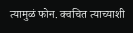त्यामुळं फोन. क्वचित त्याच्याशी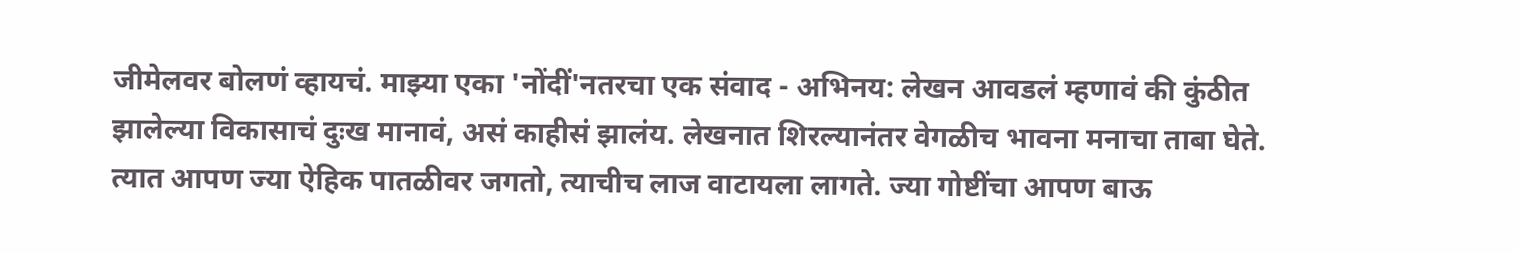जीमेलवर बोलणं व्हायचं. माझ्या एका 'नोंदीं'नतरचा एक संवाद - अभिनय: लेखन आवडलं म्हणावं की कुंठीत झालेल्या विकासाचं दुःख मानावं, असं काहीसं झालंय. लेखनात शिरल्यानंतर वेगळीच भावना मनाचा ताबा घेते. त्यात आपण ज्या ऐहिक पातळीवर जगतो, त्याचीच लाज वाटायला लागते. ज्या गोष्टींचा आपण बाऊ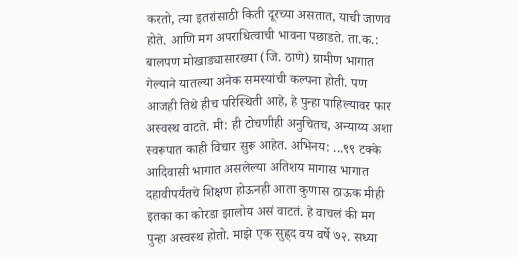करतो, त्या इतरांसाठी किती दूरच्या असतात, याची जाणव होते. आणि मग अपराधित्वाची भावना पछाडते. ता.क.: बालपण मोखाड्यासारख्या (जि. ठाणे) ग्रामीण भागात गेल्याने यातल्या अनेक समस्यांची कल्पना होती. पण आजही तिथे हीच परिस्थिती आहे, हे पुन्हा पाहिल्यावर फार अस्वस्थ वाटते. मी: ही टोचणीही अनुचितच, अन्याय्य अशा स्वरूपात काही विचार सुरू आहेत. अभिनय: ...९९ टक्के आदिवासी भागात असलेल्या अतिशय मागास भागात दहावीपर्यंतचे शिक्षण होऊनही आता कुणास ठाऊक मीही इतका का कोरडा झालोय असं वाटतं. हे वाचलं की मग पुन्हा अस्वस्थ होतो. माझे एक सुह्र्द वय वर्षे ७२. सध्या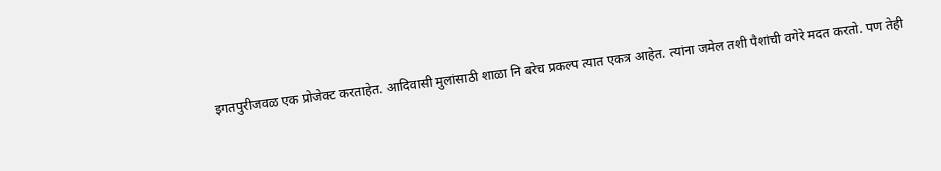इगतपुरीजवळ एक प्रोजेक्ट करताहेत. आदिवासी मुलांसाठी शाळा नि बरेच प्रकल्प त्यात एकत्र आहेत. त्यांना जमेल तशी पैशांची वगेरे मदत करतो. पण तेही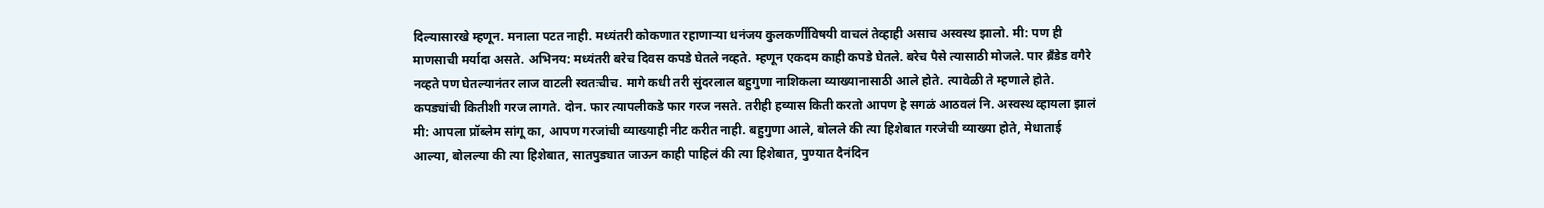दिल्यासारखे म्हणून. मनाला पटत नाही. मध्यंतरी कोकणात रहाणार्‍या धनंजय कुलकर्णींविषयी वाचलं तेव्हाही असाच अस्वस्थ झालो. मी: पण ही माणसाची मर्यादा असते. अभिनय: मध्यंतरी बरेच दिवस कपडे घेतले नव्हते. म्हणून एकदम काही कपडे घेतले. बरेच पैसे त्यासाठी मोजले. पार ब्रॅंडेड वगैरे नव्हते पण घेतल्यानंतर लाज वाटली स्वतःचीच. मागे कधी तरी सुंदरलाल बहुगुणा नाशिकला व्याख्यानासाठी आले होते. त्यावेळी ते म्हणाले होते. कपड्यांची कितीशी गरज लागते. दोन. फार त्यापलीकडे फार गरज नसते. तरीही हव्यास किती करतो आपण हे सगळं आठवलं नि. अस्वस्थ व्हायला झालं मी: आपला प्रॉब्लेम सांगू का, आपण गरजांची व्याख्याही नीट करीत नाही. बहुगुणा आले, बोलले की त्या हिशेबात गरजेची व्याख्या होते, मेधाताई आल्या, बोलल्या की त्या हिशेबात, सातपुड्यात जाऊन काही पाहिलं की त्या हिशेबात, पुण्यात दैनंदिन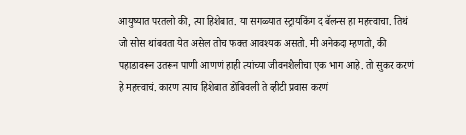आयुष्यात परतलो की, त्या हिशेबात. या सगळ्यात स्ट्रायकिंग द बॅलन्स हा महत्त्वाचा. तिथं जो सोस थांबवता येत असेल तोच फक्त आवश्यक असतो. मी अनेकदा म्हणतो, की पहाडावरून उतरून पाणी आणणं हाही त्यांच्या जीवनशैलीचा एक भाग आहे. तो सुकर करणं हे महत्त्वाचं. कारण त्याच हिशेबात डोंबिवली ते व्हीटी प्रवास करणं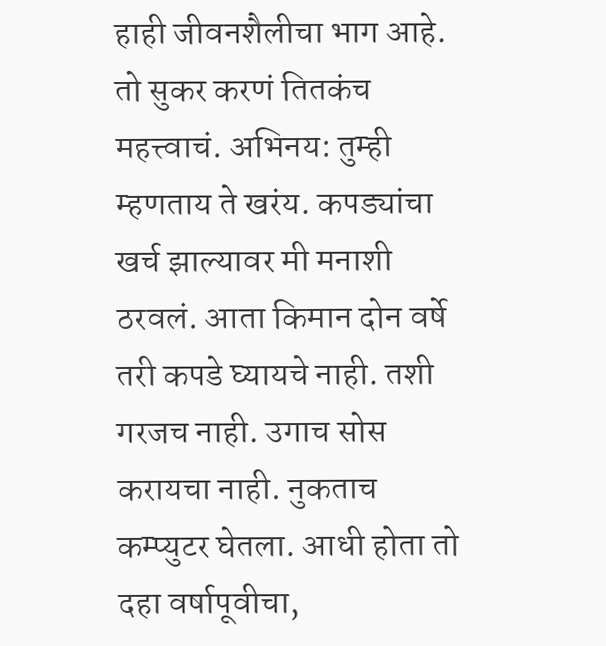हाही जीवनशैलीचा भाग आहे. तो सुकर करणं तितकंच महत्त्वाचं. अभिनय: तुम्ही म्हणताय ते खरंय. कपड्यांचा खर्च झाल्यावर मी मनाशी ठरवलं. आता किमान दोन वर्षे तरी कपडे घ्यायचे नाही. तशी गरजच नाही. उगाच सोस करायचा नाही. नुकताच कम्प्युटर घेतला. आधी होता तो दहा वर्षापूवीचा,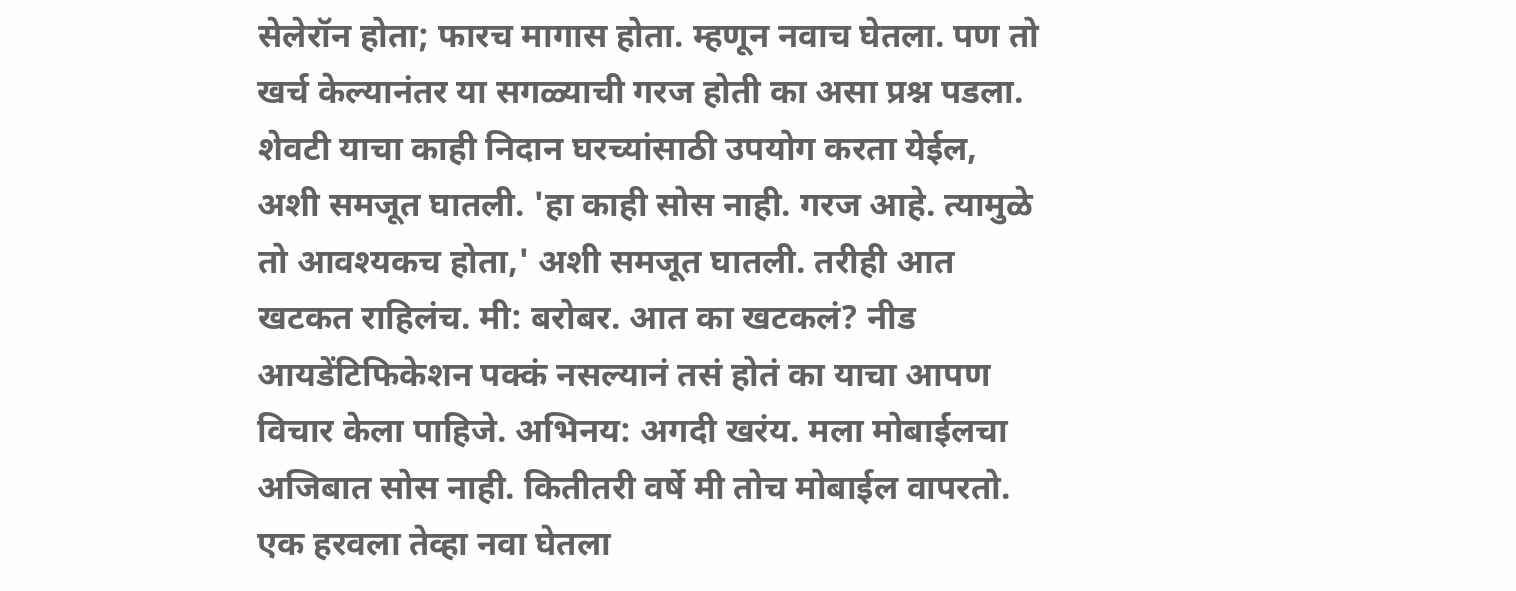सेलेरॉन होता; फारच मागास होता. म्हणून नवाच घेतला. पण तो खर्च केल्यानंतर या सगळ्याची गरज होती का असा प्रश्न पडला. शेवटी याचा काही निदान घरच्यांसाठी उपयोग करता येईल, अशी समजूत घातली. 'हा काही सोस नाही. गरज आहे. त्यामुळे तो आवश्यकच होता,' अशी समजूत घातली. तरीही आत खटकत राहिलंच. मी: बरोबर. आत का खटकलं? नीड आयडेंटिफिकेशन पक्कं नसल्यानं तसं होतं का याचा आपण विचार केला पाहिजे. अभिनय: अगदी खरंय. मला मोबाईलचा अजिबात सोस नाही. कितीतरी वर्षे मी तोच मोबाईल वापरतो. एक हरवला तेव्हा नवा घेतला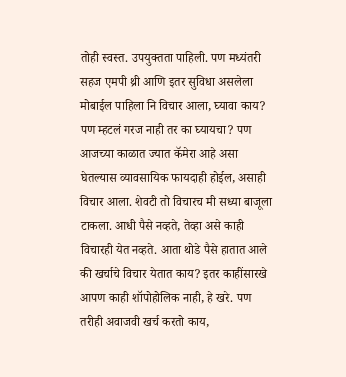तोही स्वस्त. उपयुक्तता पाहिली. पण मध्यंतरी सहज एमपी थ्री आणि इतर सुविधा असलेला मोबाईल पाहिला नि विचार आला, घ्यावा काय? पण म्हटलं गरज नाही तर का घ्यायचा? पण आजच्या काळात ज्यात कॅमेरा आहे असा घेतल्यास व्यावसायिक फायदाही होईल, असाही विचार आला. शेवटी तो विचारच मी सध्या बाजूला टाकला. आधी पैसे नव्हते, तेव्हा असे काही विचारही येत नव्हते. आता थोडे पैसे हातात आले की खर्चाचे विचार येतात काय? इतर काहींसारखे आपण काही शॉपोहोलिक नाही, हे खरे. पण तरीही अवाजवी खर्च करतो काय,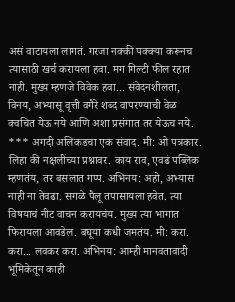असं वाटायला लागतं. गरजा नक्की पक्क्या करूनच त्यासाठी खर्च करायला हवा. मग गिल्टी फील रहात नाही. मुख्य म्हणजे विवेक हवा... संवेदनशीलता, विनय, अभ्यासू वृत्ती वगैरे शब्द वापरण्याची वेळ क्वचित येऊ नये आणि अशा प्रसंगात तर येऊच नये. *** अगदी अलिकडचा एक संवाद. मी: ओ पत्रकार. लिहा की नक्षलींच्या प्रश्नावर. काय राव, एवढं पब्लिक म्हणतंय, तर बसलात गप्प. अभिनय: अहो, अभ्यास नाही ना तेवढा. सगळे पैलू तपासायला हवेत. त्या विषयाचं नीट वाचन करायचंय. मुख्य त्या भागात फिरायला आवडेल. बघूया कधी जमतंय. मी: करा. करा... लवकर करा. अभिनय: आम्ही मानवतावादी भूमिकेतून काही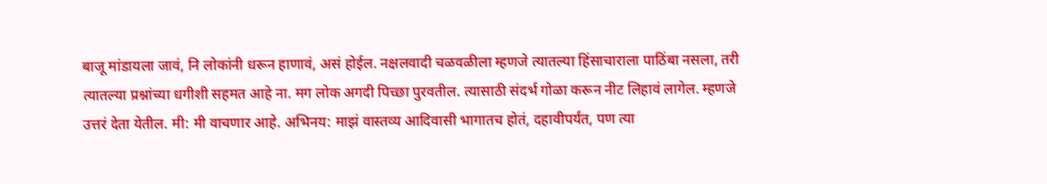बाजू मांडायला जावं, नि लोकांनी धरून हाणावं, असं होईल. नक्षलवादी चळवळीला म्हणजे त्यातल्या हिंसाचाराला पाठिंबा नसला, तरी त्यातल्या प्रश्नांच्या धगीशी सहमत आहे ना. मग लोक अगदी पिच्छा पुरवतील. त्यासाठी संदर्भ गोळा करून नीट लिहावं लागेल. म्हणजे उत्तरं देता येतील. मी: मी वाचणार आहे. अभिनय: माझं वास्तव्य आदिवासी भागातच होतं, दहावीपर्यंत, पण त्या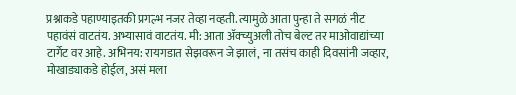प्रश्नाकडे पहाण्याइतकी प्रगल्भ नजर तेव्हा नव्हती. त्यामुळे आता पुन्हा ते सगळं नीट पहावंसं वाटतंय. अभ्यासावं वाटतंय. मी: आता अ‍ॅक्च्युअली तोच बेल्ट तर माओवाद्यांच्या टार्गेट वर आहे. अभिनय: रायगडात सेझवरून जे झालं, ना तसंच काही दिवसांनी जव्हार, मोखाड्याकडे होईल, असं मला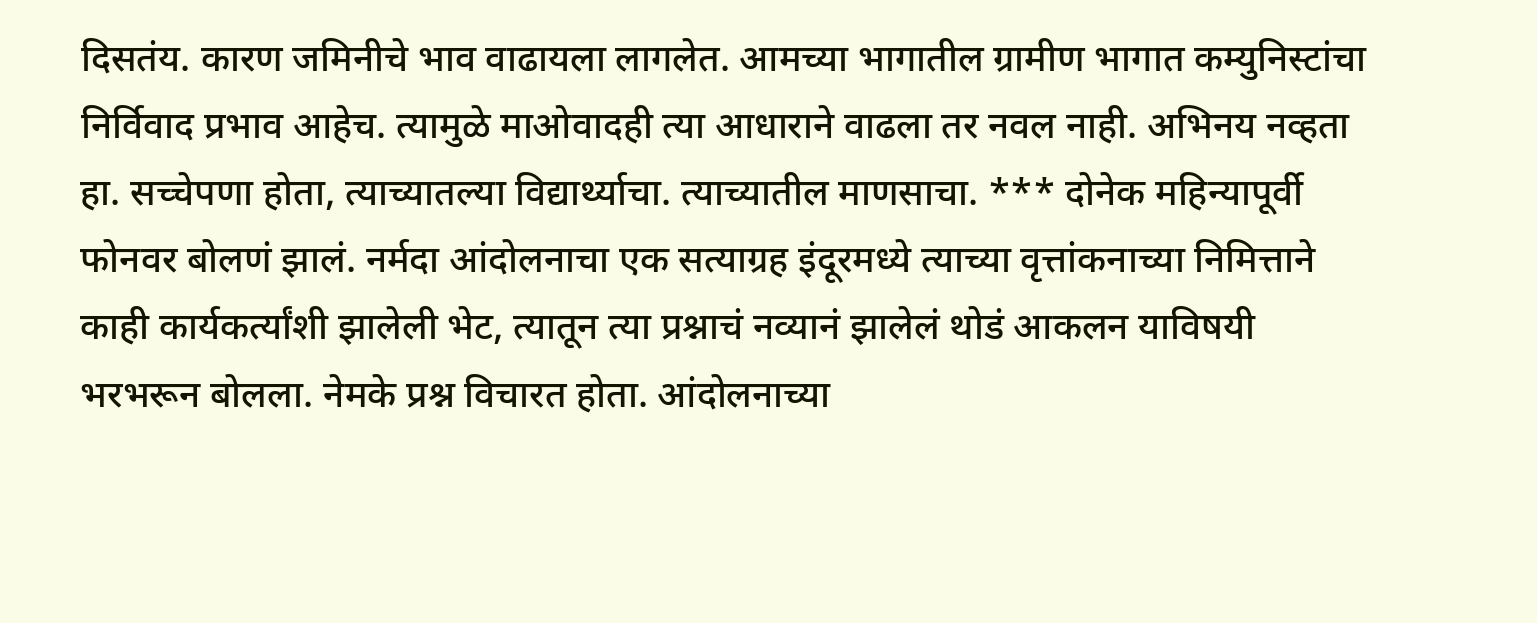दिसतंय. कारण जमिनीचे भाव वाढायला लागलेत. आमच्या भागातील ग्रामीण भागात कम्युनिस्टांचा निर्विवाद प्रभाव आहेच. त्यामुळे माओवादही त्या आधाराने वाढला तर नवल नाही. अभिनय नव्हता हा. सच्चेपणा होता, त्याच्यातल्या विद्यार्थ्याचा. त्याच्यातील माणसाचा. *** दोनेक महिन्यापूर्वी फोनवर बोलणं झालं. नर्मदा आंदोलनाचा एक सत्याग्रह इंदूरमध्ये त्याच्या वृत्तांकनाच्या निमित्ताने काही कार्यकर्त्यांशी झालेली भेट, त्यातून त्या प्रश्नाचं नव्यानं झालेलं थोडं आकलन याविषयी भरभरून बोलला. नेमके प्रश्न विचारत होता. आंदोलनाच्या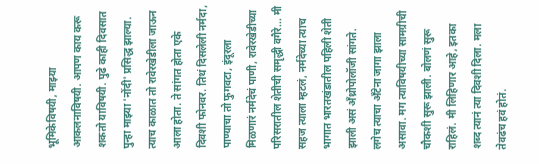भूमिकेविषयी, माझ्या आकलनाविषयी. आपण काय करू शकतो याविषयी. पुढे काही दिवसात पुन्हा माझ्या 'नोंदी' प्रसिद्ध झाल्या. त्याच काळात तो रावेरखेडीला जाऊन आला होता. ते सांगत होता एके दिवशी फोनवर. तिथं दिसलेली नर्मदा, पाण्याचा तो फुगवटा, इंदूरला मिळणारं नर्मदेचं पाणी, रावेरखेडीच्या परिसरातील शेतीची समृद्धी वगैरे... मी सहज त्याला म्हटलं, नर्मदेच्या त्याच भागात भारतखंडातील पहिली शेती झाली असं अँथ्रोपोलॉजी सांगते. लगेच त्याचा अँटेना जागा झाला असावा. मग त्याविषयीच्या सामग्रीची चौकशी सुरू झाली. बोलणं सुरू राहिलं. मी लिहिणार आहे, इतका शब्द त्यानं त्या दिवशी दिला. मला तेवढंच हवं होतं.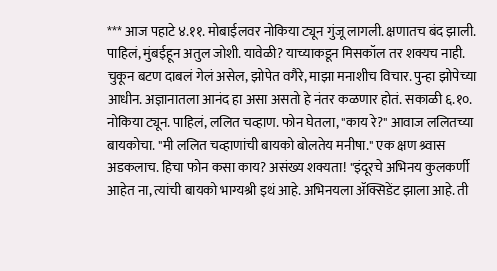*** आज पहाटे ४.११. मोबाईलवर नोकिया ट्यून गुंजू लागली. क्षणातच बंद झाली. पाहिलं, मुंबईहून अतुल जोशी. यावेळी? याच्याकडून मिसकॉल तर शक्यच नाही. चुकून बटण दाबलं गेलं असेल, झोपेत वगैरे, माझा मनाशीच विचार. पुन्हा झोपेच्या आधीन. अज्ञानातला आनंद हा असा असतो हे नंतर कळणार होतं. सकाळी ६.१०. नोकिया ट्यून. पाहिलं, ललित चव्हाण. फोन घेतला, "काय रे?" आवाज ललितच्या बायकोचा. "मी ललित चव्हाणांची बायको बोलतेय मनीषा." एक क्षण श्र्वास अडकलाच. हिचा फोन कसा काय? असंख्य शक्यता! "इंदूरचे अभिनय कुलकर्णी आहेत ना, त्यांची बायको भाग्यश्री इथं आहे. अभिनयला ॲक्सिडेंट झाला आहे. ती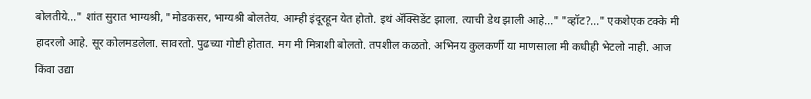बोलतीये..." शांत सुरात भाग्यश्री, "मोडकसर, भाग्यश्री बोलतेय. आम्ही इंदूरहून येत होतो. इथं ॲक्सिडेंट झाला. त्याची डेथ झाली आहे..." "व्हॉट?..." एकशेएक टक्के मी हादरलो आहे. सूर कोलमडलेला. सावरतो. पुढच्या गोष्टी होतात. मग मी मित्राशी बोलतो. तपशील कळतो. अभिनय कुलकर्णी या माणसाला मी कधीही भेटलो नाही. आज किंवा उद्या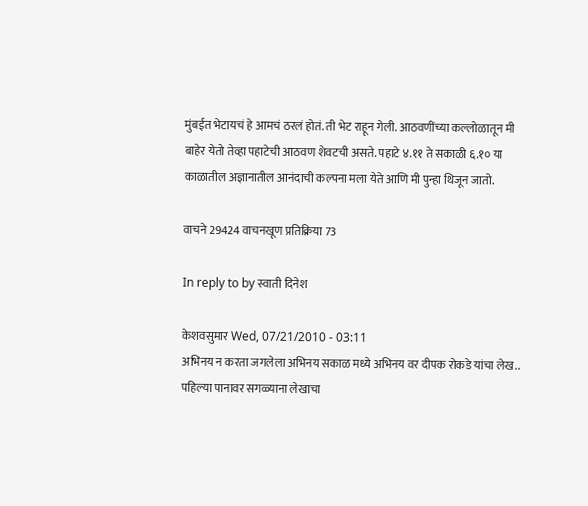मुंबईत भेटायचं हे आमचं ठरलं होतं. ती भेट राहून गेली. आठवणींच्या कल्लोळातून मी बाहेर येतो तेव्हा पहाटेची आठवण शेवटची असते. पहाटे ४.११ ते सकाळी ६.१० या काळातील अज्ञानातील आनंदाची कल्पना मला येते आणि मी पुन्हा थिजून जातो.

वाचने 29424 वाचनखूण प्रतिक्रिया 73

In reply to by स्वाती दिनेश

केशवसुमार Wed, 07/21/2010 - 03:11
अभिनय न करता जगलेला अभिनय सकाळ मध्ये अभिनय वर दीपक रोकडे यांचा लेख.. पहिल्या पानावर सगळ्याना लेखाचा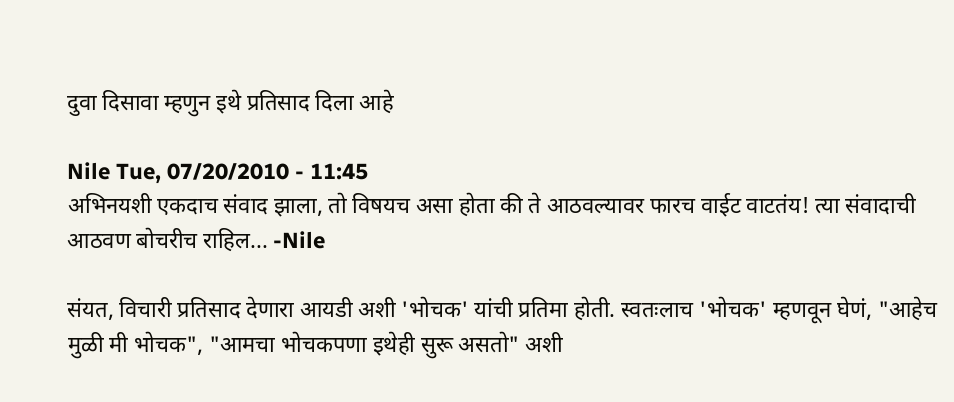दुवा दिसावा म्हणुन इथे प्रतिसाद दिला आहे

Nile Tue, 07/20/2010 - 11:45
अभिनयशी एकदाच संवाद झाला, तो विषयच असा होता की ते आठवल्यावर फारच वाईट वाटतंय! त्या संवादाची आठवण बोचरीच राहिल... -Nile

संयत, विचारी प्रतिसाद देणारा आयडी अशी 'भोचक' यांची प्रतिमा होती. स्वतःलाच 'भोचक' म्हणवून घेणं, "आहेच मुळी मी भोचक", "आमचा भोचकपणा इथेही सुरू असतो" अशी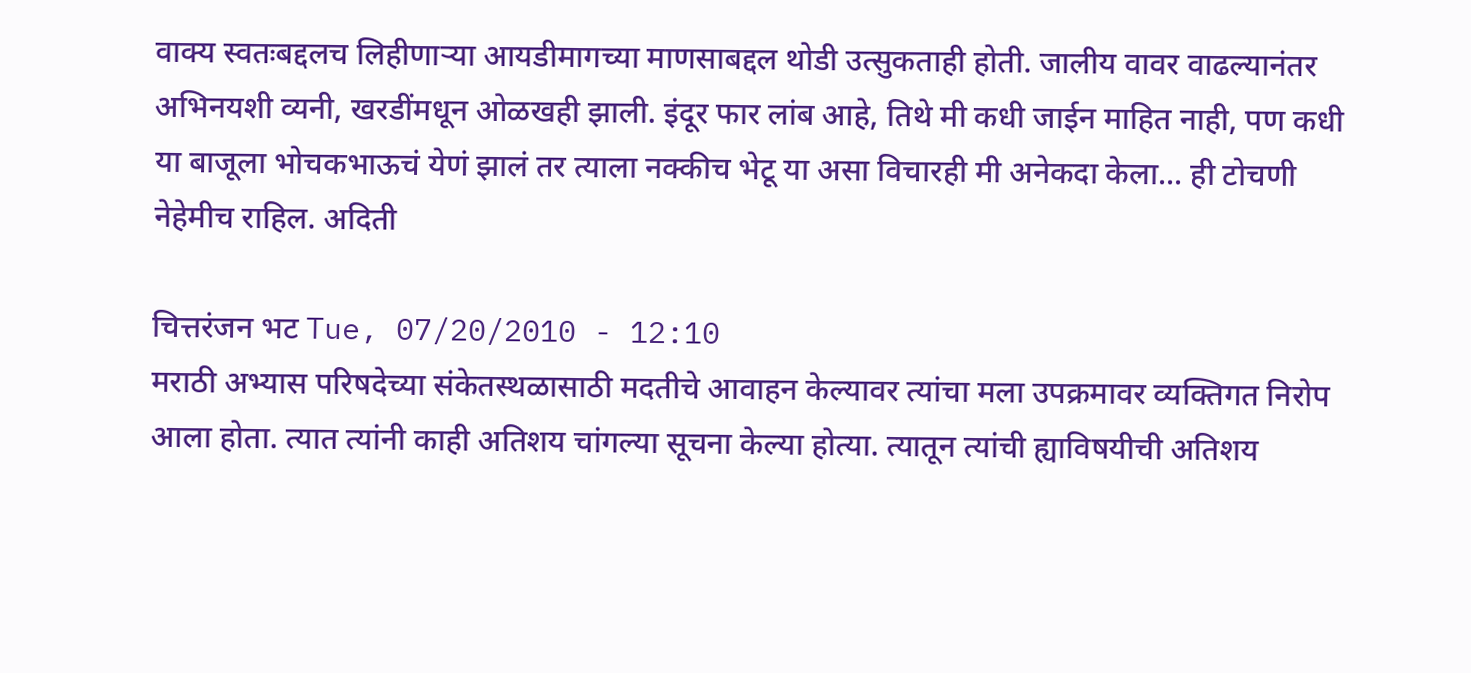वाक्य स्वतःबद्दलच लिहीणार्‍या आयडीमागच्या माणसाबद्दल थोडी उत्सुकताही होती. जालीय वावर वाढल्यानंतर अभिनयशी व्यनी, खरडींमधून ओळखही झाली. इंदूर फार लांब आहे, तिथे मी कधी जाईन माहित नाही, पण कधी या बाजूला भोचकभाऊचं येणं झालं तर त्याला नक्कीच भेटू या असा विचारही मी अनेकदा केला... ही टोचणी नेहेमीच राहिल. अदिती

चित्तरंजन भट Tue, 07/20/2010 - 12:10
मराठी अभ्यास परिषदेच्या संकेतस्थळासाठी मदतीचे आवाहन केल्यावर त्यांचा मला उपक्रमावर व्यक्तिगत निरोप आला होता. त्यात त्यांनी काही अतिशय चांगल्या सूचना केल्या होत्या. त्यातून त्यांची ह्याविषयीची अतिशय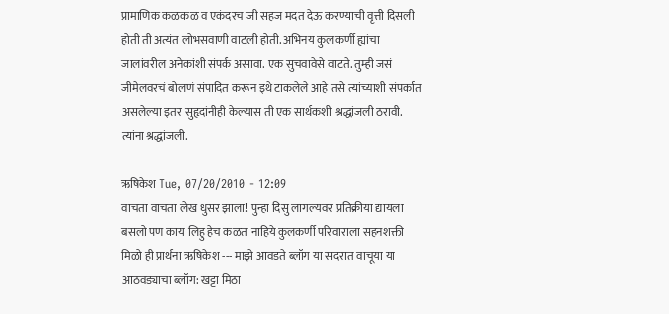प्रामाणिक कळकळ व एकंदरच जी सहज मदत देऊ करण्याची वृत्ती दिसली होती ती अत्यंत लोभसवाणी वाटली होती. अभिनय कुलकर्णी ह्यांचा जालांवरील अनेकांशी संपर्क असावा. एक सुचवावेसे वाटते. तुम्ही जसं जीमेलवरचं बोलणं संपादित करून इथे टाकलेले आहे तसे त्यांच्याशी संपर्कात असलेल्या इतर सुहृदांनीही केल्यास ती एक सार्थकशी श्रद्धांजली ठरावी. त्यांना श्रद्धांजली.

ऋषिकेश Tue, 07/20/2010 - 12:09
वाचता वाचता लेख धुसर झाला! पुन्हा दिसु लागल्यवर प्रतिक्रीया द्यायला बसलो पण काय लिहु हेच कळत नाहिये कुलकर्णी परिवाराला सहनशक्ती मिळो ही प्रार्थना ऋषिकेश --- माझे आवडते ब्लॉग या सदरात वाचूया या आठवड्याचा ब्लॉग: खट्टा मिठा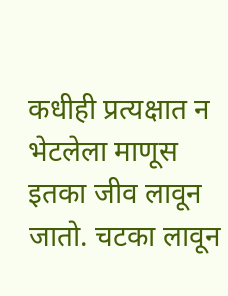कधीही प्रत्यक्षात न भेटलेला माणूस इतका जीव लावून जातो. चटका लावून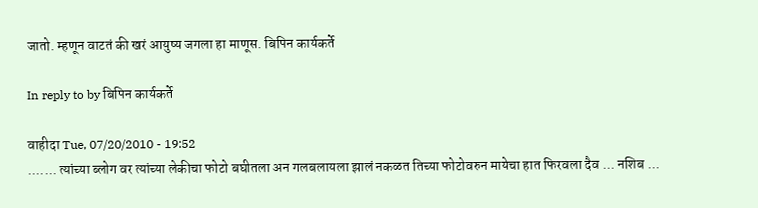जातो. म्हणून वाटतं की खरं आयुष्य जगला हा माणूस. बिपिन कार्यकर्ते

In reply to by बिपिन कार्यकर्ते

वाहीदा Tue, 07/20/2010 - 19:52
....... त्यांच्या ब्लोग वर त्यांच्या लेकीचा फोटो बघीतला अन गलबलायला झालं नकळत तिच्या फोटोवरुन मायेचा हात फिरवला दैव ... नशिब ...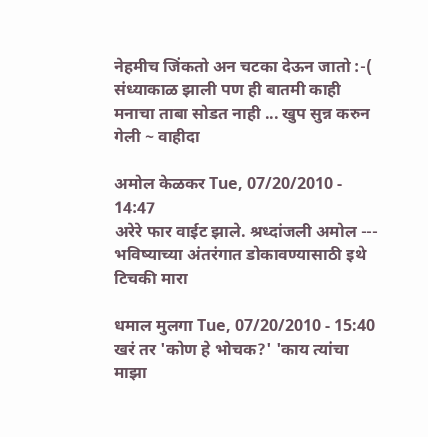नेहमीच जिंकतो अन चटका देऊन जातो :-( संध्याकाळ झाली पण ही बातमी काही मनाचा ताबा सोडत नाही ... खुप सुन्न करुन गेली ~ वाहीदा

अमोल केळकर Tue, 07/20/2010 - 14:47
अरेरे फार वाईट झाले. श्रध्दांजली अमोल --- भविष्याच्या अंतरंगात डोकावण्यासाठी इथे टिचकी मारा

धमाल मुलगा Tue, 07/20/2010 - 15:40
खरं तर 'कोण हे भोचक?' 'काय त्यांचा माझा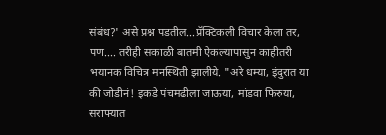संबंध?' असे प्रश्न पडतील...प्रॅक्टिकली विचार केला तर, पण.... तरीही सकाळी बातमी ऐकल्यापासुन काहीतरी भयानक विचित्र मनस्थिती झालीये. "अरे धम्या, इंदुरात या की जोडीनं! इकडे पंचमढीला जाऊया, मांडवा फिरुया, सराफ्यात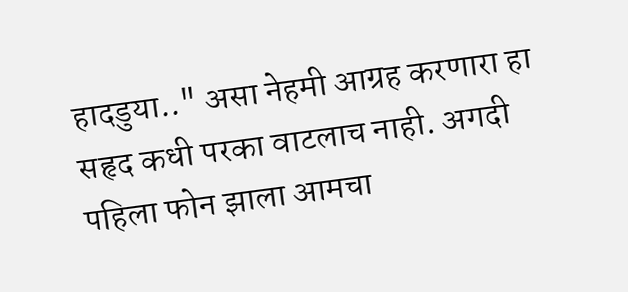हादडुया.." असा नेहमी आग्रह करणारा हा सहृद कधी परका वाटलाच नाही. अगदी पहिला फोन झाला आमचा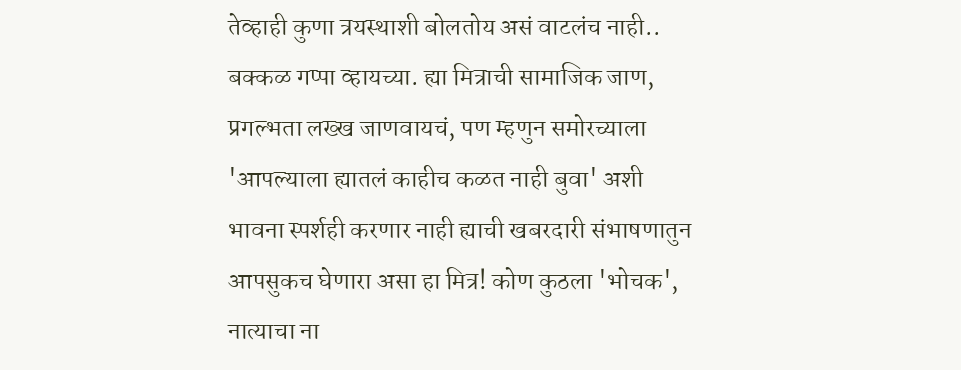तेव्हाही कुणा त्रयस्थाशी बोलतोय असं वाटलंच नाही.. बक्कळ गप्पा व्हायच्या. ह्या मित्राची सामाजिक जाण, प्रगल्भता लख्ख जाणवायचं, पण म्हणुन समोरच्याला 'आपल्याला ह्यातलं काहीच कळत नाही बुवा' अशी भावना स्पर्शही करणार नाही ह्याची खबरदारी संभाषणातुन आपसुकच घेणारा असा हा मित्र! कोण कुठला 'भोचक', नात्याचा ना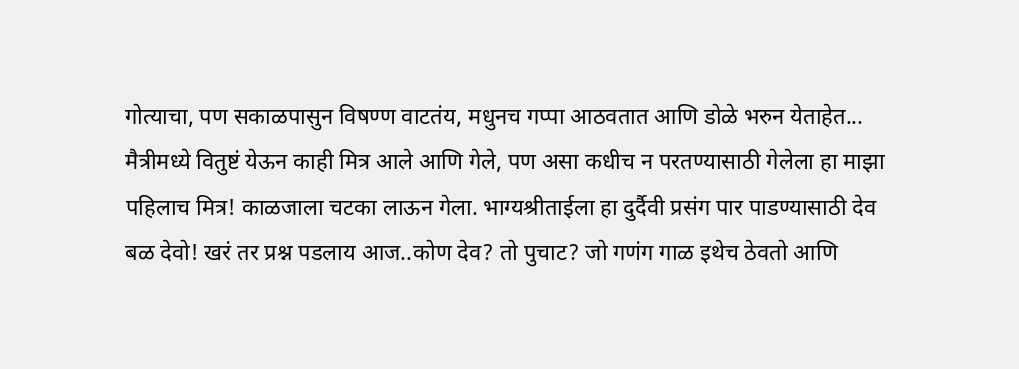गोत्याचा, पण सकाळपासुन विषण्ण वाटतंय, मधुनच गप्पा आठवतात आणि डोळे भरुन येताहेत... मैत्रीमध्ये वितुष्टं येऊन काही मित्र आले आणि गेले, पण असा कधीच न परतण्यासाठी गेलेला हा माझा पहिलाच मित्र! काळजाला चटका लाऊन गेला. भाग्यश्रीताईला हा दुर्दैवी प्रसंग पार पाडण्यासाठी देव बळ देवो! खरं तर प्रश्न पडलाय आज..कोण देव? तो पुचाट? जो गणंग गाळ इथेच ठेवतो आणि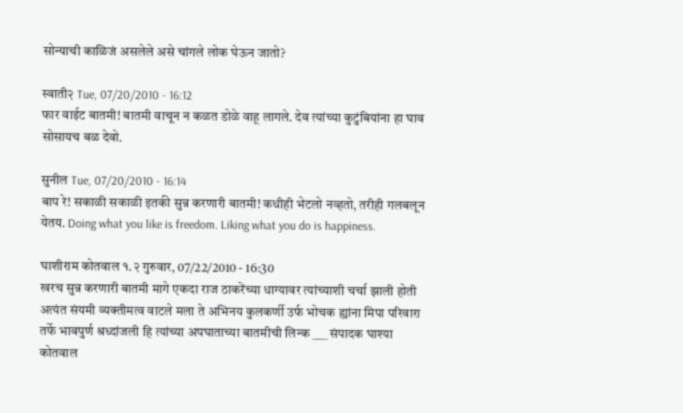सोन्याची काळिजं असलेले असे चांगले लोक घेऊन जातो?

स्वाती२ Tue, 07/20/2010 - 16:12
फार वाईट बातमी! बातमी वाचून न कळत डोळे वाहू लागले. देव त्यांच्या कुटुंबियांना हा घाव सोसायच बळ देवो.

सुनील Tue, 07/20/2010 - 16:14
बाप रे! सकाळी सकाळी इतकी सुन्न करणारी बातमी! कधीही भेटलो नव्हतो, तरीही गलबलून येतय. Doing what you like is freedom. Liking what you do is happiness.

घाशीराम कोतवाल १.२ गुरुवार, 07/22/2010 - 16:30
खरच सुन्न करणारी बातमी मागे एकदा राज ठाकरेंच्या धाग्यावर त्यांच्याशी चर्चा झाली होती अत्यंत संयमी व्यक्तीमत्व वाटले मला ते अभिनय कुलकर्णी उर्फ भोचक ह्यांना मिपा परिवारा तर्फे भावपुर्ण श्रध्दांजली हि त्यांच्या अपघाताच्या बातमीची लिन्क ___ संपादक घाश्या कोतवाल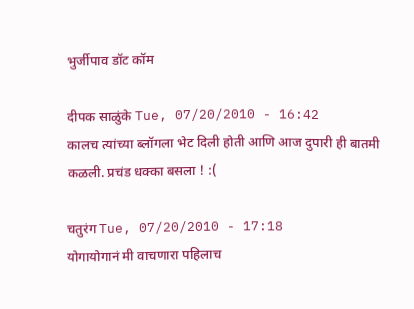भुर्जीपाव डॉट कॉम

दीपक साळुंके Tue, 07/20/2010 - 16:42
कालच त्यांच्या ब्लॉगला भेट दिली होती आणि आज दुपारी ही बातमी कळली. प्रचंड धक्का बसला ! :(

चतुरंग Tue, 07/20/2010 - 17:18
योगायोगानं मी वाचणारा पहिलाच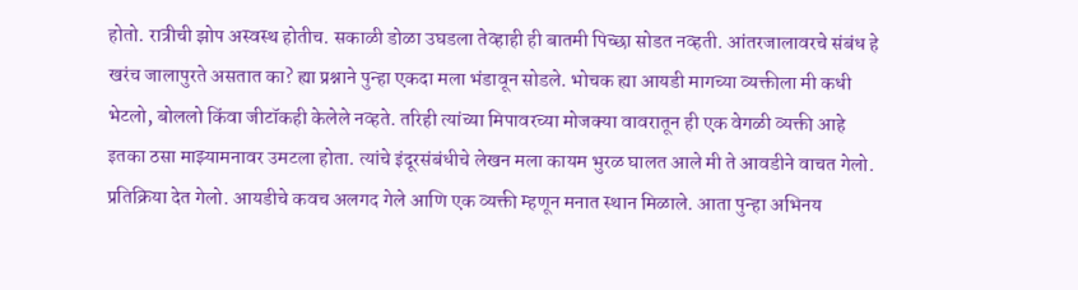होतो. रात्रीची झोप अस्वस्थ होतीच. सकाळी डोळा उघडला तेव्हाही ही बातमी पिच्छा सोडत नव्हती. आंतरजालावरचे संबंध हे खरंच जालापुरते असतात का? ह्या प्रश्नाने पुन्हा एकदा मला भंडावून सोडले. भोचक ह्या आयडी मागच्या व्यक्तीला मी कधी भेटलो, बोललो किंवा जीटॉकही केलेले नव्हते. तरिही त्यांच्या मिपावरच्या मोजक्या वावरातून ही एक वेगळी व्यक्ती आहे इतका ठसा माझ्यामनावर उमटला होता. त्यांचे इंदूरसंबंधीचे लेखन मला कायम भुरळ घालत आले मी ते आवडीने वाचत गेलो. प्रतिक्रिया देत गेलो. आयडीचे कवच अलगद गेले आणि एक व्यक्ती म्हणून मनात स्थान मिळाले. आता पुन्हा अभिनय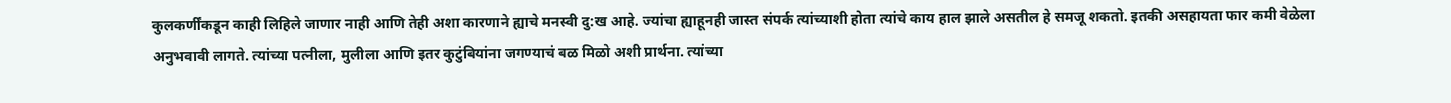कुलकर्णींकडून काही लिहिले जाणार नाही आणि तेही अशा कारणाने ह्याचे मनस्वी दु:ख आहे. ज्यांचा ह्याहूनही जास्त संपर्क त्यांच्याशी होता त्यांचे काय हाल झाले असतील हे समजू शकतो. इतकी असहायता फार कमी वेळेला अनुभवावी लागते. त्यांच्या पत्नीला, मुलीला आणि इतर कुटुंबियांना जगण्याचं बळ मिळो अशी प्रार्थना. त्यांच्या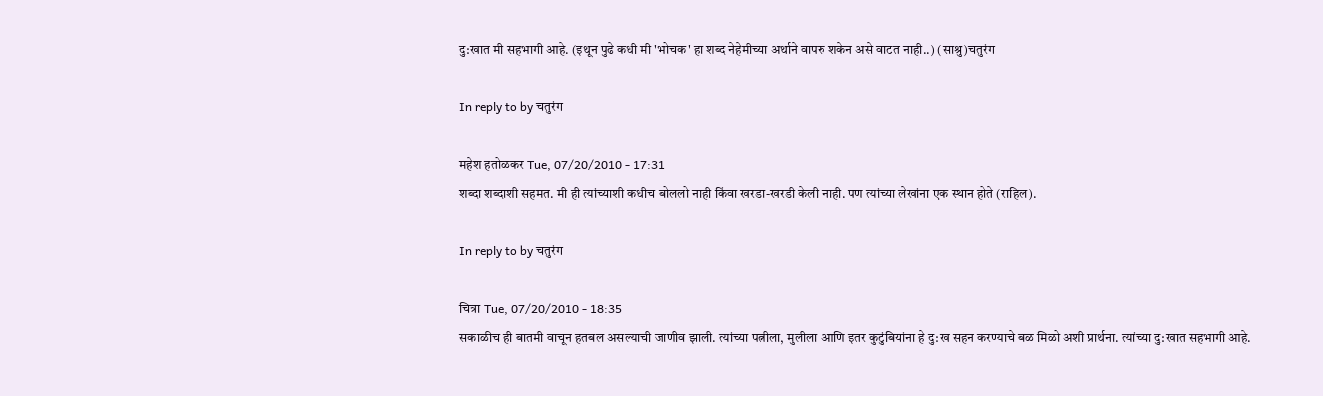दु:खात मी सहभागी आहे. (इथून पुढे कधी मी 'भोचक' हा शब्द नेहेमीच्या अर्थाने वापरु शकेन असे वाटत नाही..) (साश्रु)चतुरंग

In reply to by चतुरंग

महेश हतोळकर Tue, 07/20/2010 - 17:31
शब्दा शब्दाशी सहमत. मी ही त्यांच्याशी कधीच बोललो नाही किंवा खरडा-खरडी केली नाही. पण त्यांच्या लेखांना एक स्थान होते (राहिल).

In reply to by चतुरंग

चित्रा Tue, 07/20/2010 - 18:35
सकाळीच ही बातमी वाचून हतबल असल्याची जाणीव झाली. त्यांच्या पत्नीला, मुलीला आणि इतर कुटुंबियांना हे दु:ख सहन करण्याचे बळ मिळो अशी प्रार्थना. त्यांच्या दु:खात सहभागी आहे.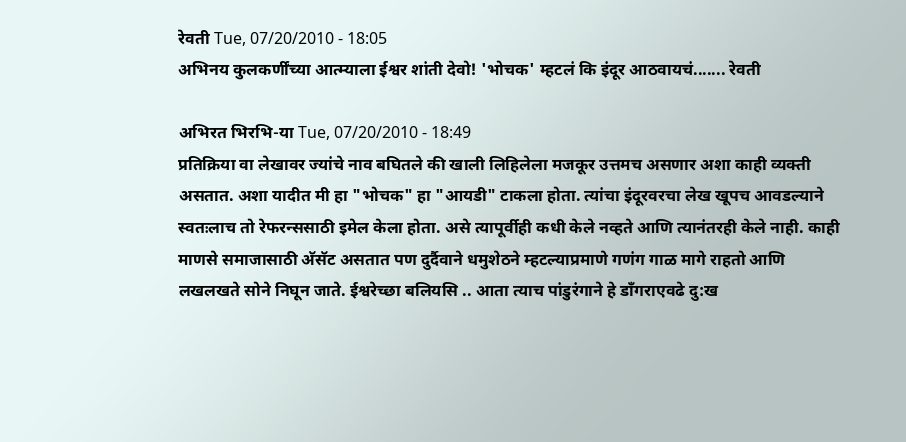रेवती Tue, 07/20/2010 - 18:05
अभिनय कुलकर्णींच्या आत्म्याला ईश्वर शांती देवो! 'भोचक' म्हटलं कि इंदूर आठवायचं....... रेवती

अभिरत भिरभि-या Tue, 07/20/2010 - 18:49
प्रतिक्रिया वा लेखावर ज्यांचे नाव बघितले की खाली लिहिलेला मजकूर उत्तमच असणार अशा काही व्यक्ती असतात. अशा यादीत मी हा "भोचक" हा "आयडी" टाकला होता. त्यांचा इंदूरवरचा लेख खूपच आवडल्याने स्वतःलाच तो रेफरन्ससाठी इमेल केला होता. असे त्यापूर्वीही कधी केले नव्हते आणि त्यानंतरही केले नाही. काही माणसे समाजासाठी अ‍ॅसॅट असतात पण दुर्दैवाने धमुशेठने म्हटल्याप्रमाणे गणंग गाळ मागे राहतो आणि लखलखते सोने निघून जाते. ईश्वरेच्छा बलियसि .. आता त्याच पांडुरंगाने हे डाँगराएवढे दु:ख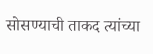सोसण्याची ताकद त्यांच्या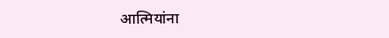आत्मियांना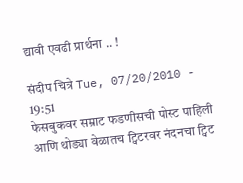द्यावी एवढी प्रार्थना .. !

संदीप चित्रे Tue, 07/20/2010 - 19:51
फेसबुकवर सम्राट फडणीसची पोस्ट पाहिली आणि थोड्या वेळातच ट्विटरवर नंदनचा ट्विट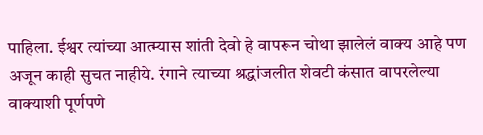पाहिला. ईश्वर त्यांच्या आत्म्यास शांती देवो हे वापरून चोथा झालेलं वाक्य आहे पण अजून काही सुचत नाहीये. रंगाने त्याच्या श्रद्धांजलीत शेवटी कंसात वापरलेल्या वाक्याशी पूर्णपणे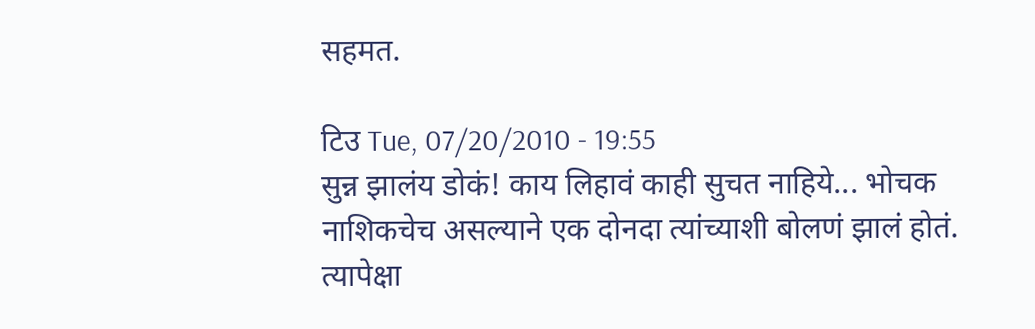सहमत.

टिउ Tue, 07/20/2010 - 19:55
सुन्न झालंय डोकं! काय लिहावं काही सुचत नाहिये... भोचक नाशिकचेच असल्याने एक दोनदा त्यांच्याशी बोलणं झालं होतं. त्यापेक्षा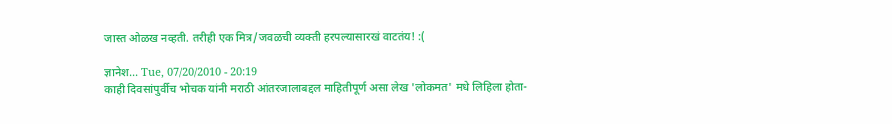जास्त ओळख नव्हती. तरीही एक मित्र/जवळची व्यक्ती हरपल्यासारखं वाटतंय! :(

ज्ञानेश... Tue, 07/20/2010 - 20:19
काही दिवसांपुर्वीच भोचक यांनी मराठी आंतरजालाबद्दल माहितीपूर्ण असा लेख 'लोकमत' मधे लिहिला होता-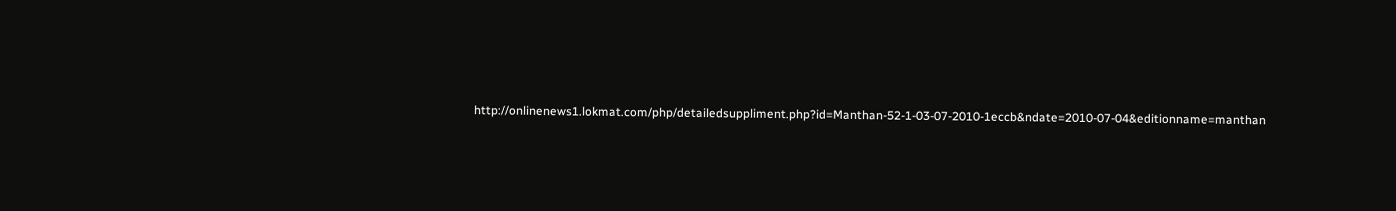http://onlinenews1.lokmat.com/php/detailedsuppliment.php?id=Manthan-52-1-03-07-2010-1eccb&ndate=2010-07-04&editionname=manthan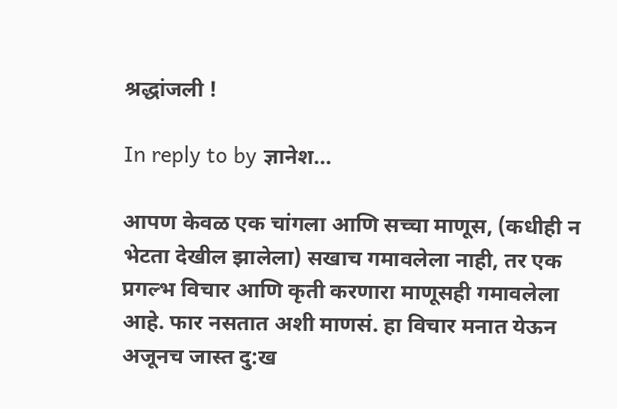श्रद्धांजली !

In reply to by ज्ञानेश...

आपण केवळ एक चांगला आणि सच्चा माणूस, (कधीही न भेटता देखील झालेला) सखाच गमावलेला नाही, तर एक प्रगल्भ विचार आणि कृती करणारा माणूसही गमावलेला आहे. फार नसतात अशी माणसं. हा विचार मनात येऊन अजूनच जास्त दु:ख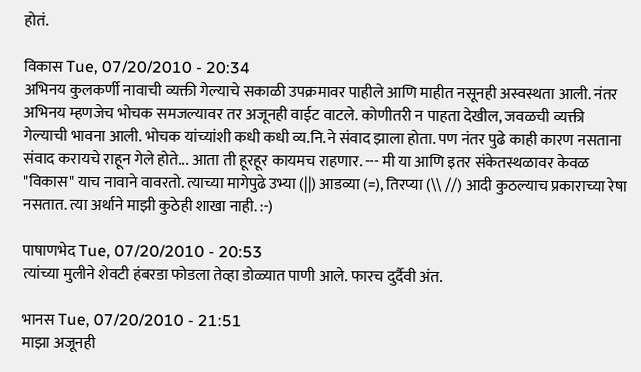होतं.

विकास Tue, 07/20/2010 - 20:34
अभिनय कुलकर्णी नावाची व्यक्ती गेल्याचे सकाळी उपक्रमावर पाहीले आणि माहीत नसूनही अस्वस्थता आली. नंतर अभिनय म्हणजेच भोचक समजल्यावर तर अजूनही वाईट वाटले. कोणीतरी न पाहता देखील, जवळची व्यक्ती गेल्याची भावना आली. भोचक यांच्यांशी कधी कधी व्य.नि.ने संवाद झाला होता. पण नंतर पुढे काही कारण नसताना संवाद करायचे राहून गेले होते... आता ती हूरहूर कायमच राहणार. --- मी या आणि इतर संकेतस्थळावर केवळ "विकास" याच नावाने वावरतो. त्याच्या मागेपुढे उभ्या (||) आडव्या (=), तिरप्या (\\ //) आदी कुठल्याच प्रकाराच्या रेषा नसतात. त्या अर्थाने माझी कुठेही शाखा नाही. :-)

पाषाणभेद Tue, 07/20/2010 - 20:53
त्यांच्या मुलीने शेवटी हंबरडा फोडला तेव्हा डोळ्यात पाणी आले. फारच दुर्दैवी अंत.

भानस Tue, 07/20/2010 - 21:51
माझा अजूनही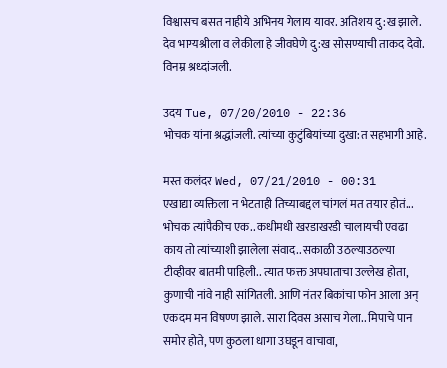विश्वासच बसत नाहीये अभिनय गेलाय यावर. अतिशय दु:ख झाले. देव भाग्यश्रीला व लेकीला हे जीवघेणे दु:ख सोसण्याची ताकद देवो. विनम्र श्रध्दांजली.

उदय Tue, 07/20/2010 - 22:36
भोचक यांना श्रद्धांजली. त्यांच्या कुटुंबियांच्या दुखा:त सहभागी आहे.

मस्त कलंदर Wed, 07/21/2010 - 00:31
एखाद्या व्यक्तिला न भेटताही तिच्याबद्दल चांगलं मत तयार होतं... भोचक त्यांपैकीच एक.. कधीमधी खरडाखरडी चालायची एवढा काय तो त्यांच्याशी झालेला संवाद.. सकाळी उठल्याउठल्या टीव्हीवर बातमी पाहिली.. त्यात फक्त अपघाताचा उल्लेख होता, कुणाची नांवे नाही सांगितली. आणि नंतर बिकांचा फोन आला अन् एकदम मन विषण्ण झाले. सारा दिवस असाच गेला.. मिपाचे पान समोर होते, पण कुठला धागा उघडून वाचावा,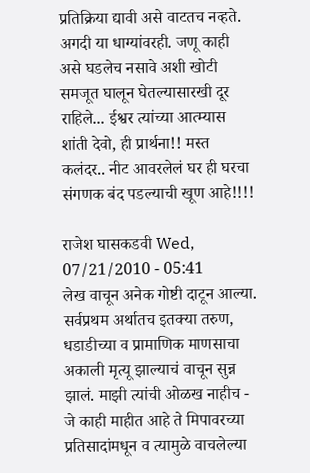प्रतिक्रिया द्यावी असे वाटतच नव्हते. अगदी या धाग्यांवरही. जणू काही असे घडलेच नसावे अशी खोटी समजूत घालून घेतल्यासारखी दूर राहिले... ईश्वर त्यांच्या आत्म्यास शांती देवो, ही प्रार्थना!! मस्त कलंदर.. नीट आवरलेलं घर ही घरचा संगणक बंद पडल्याची खूण आहे!!!!

राजेश घासकडवी Wed, 07/21/2010 - 05:41
लेख वाचून अनेक गोष्टी दाटून आल्या. सर्वप्रथम अर्थातच इतक्या तरुण, धडाडीच्या व प्रामाणिक माणसाचा अकाली मृत्यू झाल्याचं वाचून सुन्न झालं. माझी त्यांची ओळख नाहीच - जे काही माहीत आहे ते मिपावरच्या प्रतिसादांमधून व त्यामुळे वाचलेल्या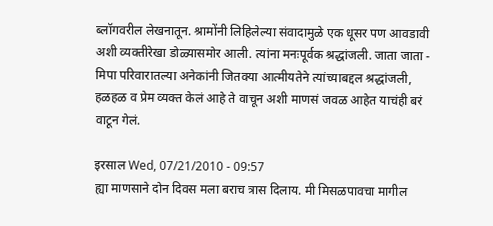ब्लॉगवरील लेखनातून. श्रामोंनी लिहिलेल्या संवादामुळे एक धूसर पण आवडावी अशी व्यक्तीरेखा डोळ्यासमोर आली. त्यांना मनःपूर्वक श्रद्धांजली. जाता जाता - मिपा परिवारातल्या अनेकांनी जितक्या आत्मीयतेने त्यांच्याबद्दल श्रद्धांजली, हळहळ व प्रेम व्यक्त केलं आहे ते वाचून अशी माणसं जवळ आहेत याचंही बरं वाटून गेलं.

इरसाल Wed, 07/21/2010 - 09:57
ह्या माणसाने दोन दिवस मला बराच त्रास दिलाय. मी मिसळपावचा मागील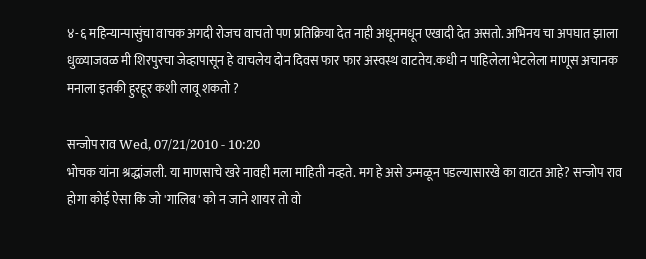४-६ महिन्यान्पासुंचा वाचक अगदी रोजच वाचतो पण प्रतिक्रिया देत नाही अधूनमधून एखादी देत असतो. अभिनय चा अपघात झाला धुळ्याजवळ मी शिरपुरचा जेव्हापासून हे वाचलेय दोन दिवस फार फार अस्वस्थ वाटतेय.कधी न पाहिलेला भेटलेला माणूस अचानक मनाला इतकी हुरहूर कशी लावू शकतो ?

सन्जोप राव Wed, 07/21/2010 - 10:20
भोचक यांना श्रद्धांजली. या माणसाचे खरे नावही मला माहिती नव्हते. मग हे असे उन्मळून पडल्यासारखे का वाटत आहे? सन्जोप राव होगा कोई ऐसा कि जो 'गालिब' को न जाने शायर तो वो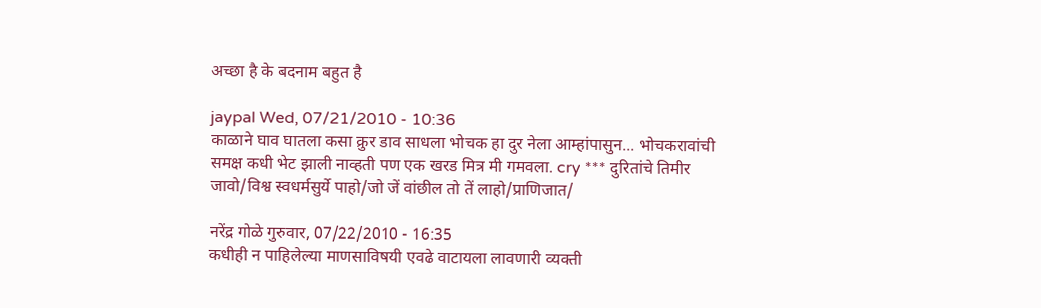अच्छा है के बदनाम बहुत है

jaypal Wed, 07/21/2010 - 10:36
काळाने घाव घातला कसा क्रुर डाव साधला भोचक हा दुर नेला आम्हांपासुन... भोचकरावांची समक्ष कधी भेट झाली नाव्हती पण एक खरड मित्र मी गमवला. cry *** दुरितांचे तिमीर जावो/विश्व स्वधर्मसुर्ये पाहो/जो जें वांछील तो तें लाहो/प्राणिजात/

नरेंद्र गोळे गुरुवार, 07/22/2010 - 16:35
कधीही न पाहिलेल्या माणसाविषयी एवढे वाटायला लावणारी व्यक्ती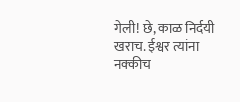गेली! छे, काळ निर्दयी खराच. ईश्वर त्यांना नक्कीच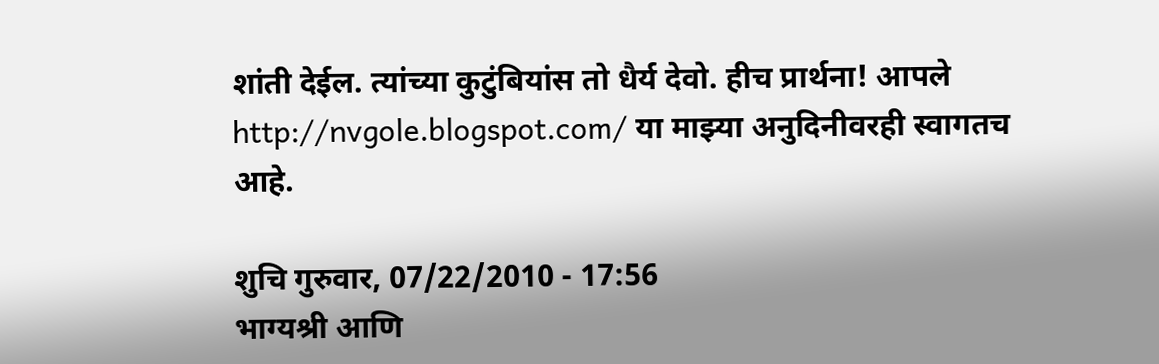शांती देईल. त्यांच्या कुटुंबियांस तो धैर्य देवो. हीच प्रार्थना! आपले http://nvgole.blogspot.com/ या माझ्या अनुदिनीवरही स्वागतच आहे.

शुचि गुरुवार, 07/22/2010 - 17:56
भाग्यश्री आणि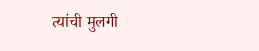त्यांची मुलगी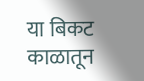या बिकट काळातून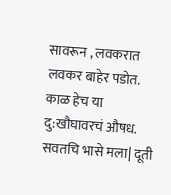सावरून , लवकरात लवकर बाहेर पडोत. काळ हेच या दु:खौघावरचं औषध. सवतचि भासे मला| दूती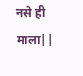नसे ही माला||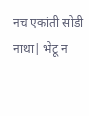नच एकांती सोडी नाथा| भेटू न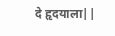दे हृदयाला||